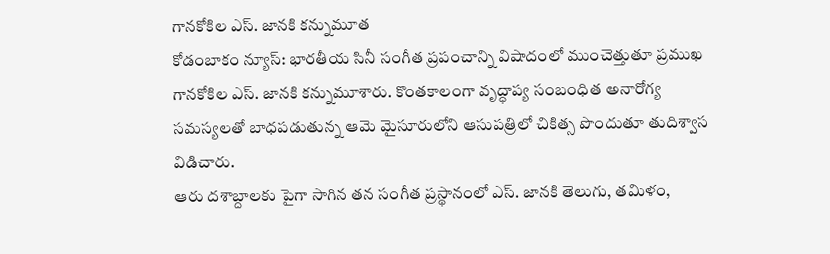గానకోకిల ఎస్. జానకి కన్నుమూత
కోడంబాకం న్యూస్: భారతీయ సినీ సంగీత ప్రపంచాన్ని విషాదంలో ముంచెత్తుతూ ప్రముఖ గానకోకిల ఎస్. జానకి కన్నుమూశారు. కొంతకాలంగా వృద్ధాప్య సంబంధిత అనారోగ్య సమస్యలతో బాధపడుతున్న ఆమె మైసూరులోని ఆసుపత్రిలో చికిత్స పొందుతూ తుదిశ్వాస విడిచారు.
ఆరు దశాబ్దాలకు పైగా సాగిన తన సంగీత ప్రస్థానంలో ఎస్. జానకి తెలుగు, తమిళం,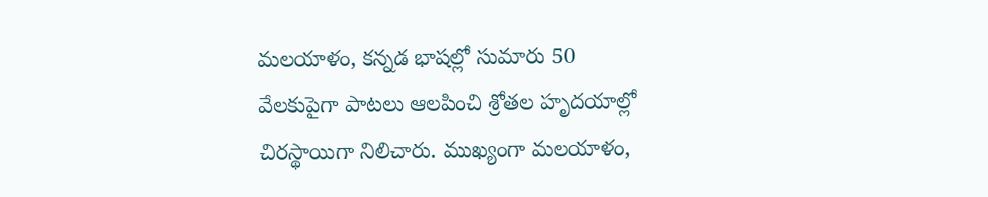మలయాళం, కన్నడ భాషల్లో సుమారు 50 వేలకుపైగా పాటలు ఆలపించి శ్రోతల హృదయాల్లో చిరస్థాయిగా నిలిచారు. ముఖ్యంగా మలయాళం,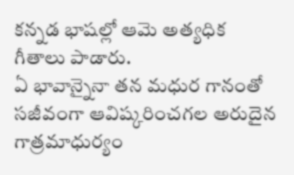కన్నడ భాషల్లో ఆమె అత్యధిక గీతాలు పాడారు.
ఏ భావాన్నైనా తన మధుర గానంతో సజీవంగా ఆవిష్కరించగల అరుదైన గాత్రమాధుర్యం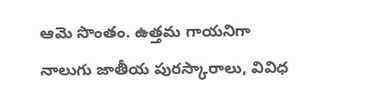ఆమె సొంతం. ఉత్తమ గాయనిగా నాలుగు జాతీయ పురస్కారాలు, వివిధ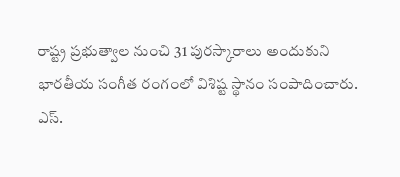రాష్ట్ర ప్రభుత్వాల నుంచి 31 పురస్కారాలు అందుకుని భారతీయ సంగీత రంగంలో విశిష్ట స్థానం సంపాదించారు.
ఎస్.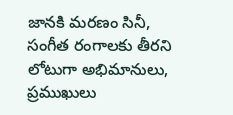జానకి మరణం సినీ, సంగీత రంగాలకు తీరని లోటుగా అభిమానులు, ప్రముఖులు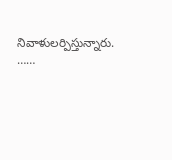నివాళులర్పిస్తున్నారు.
……